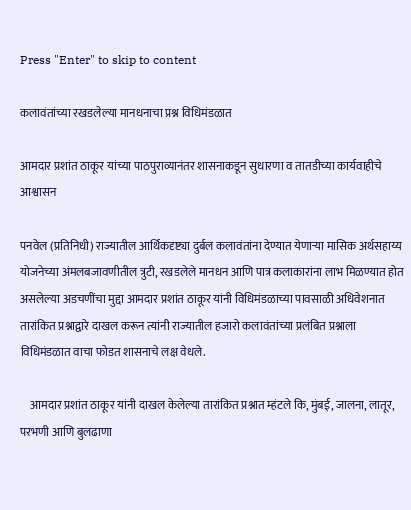Press "Enter" to skip to content

कलावंतांच्या रखडलेल्या मानधनाचा प्रश्न विधिमंडळात

आमदार प्रशांत ठाकूर यांच्या पाठपुराव्यानंतर शासनाकडून सुधारणा व तातडीच्या कार्यवाहीचे आश्वासन

पनवेल (प्रतिनिधी) राज्यातील आर्थिकदृष्ट्या दुर्बल कलावंतांना देण्यात येणाऱ्या मासिक अर्थसहाय्य योजनेच्या अंमलबजावणीतील त्रुटी, रखडलेले मानधन आणि पात्र कलाकारांना लाभ मिळण्यात होत असलेल्या अडचणींचा मुद्दा आमदार प्रशांत ठाकूर यांनी विधिमंडळाच्या पावसाळी अधिवेशनात तारांकित प्रश्नाद्वारे दाखल करून त्यांनी राज्यातील हजारो कलावंतांच्या प्रलंबित प्रश्नाला विधिमंडळात वाचा फोडत शासनाचे लक्ष वेधले.

    आमदार प्रशांत ठाकूर यांनी दाखल केलेल्या तारांकित प्रश्नात म्हंटले कि, मुंबई, जालना, लातूर, परभणी आणि बुलढाणा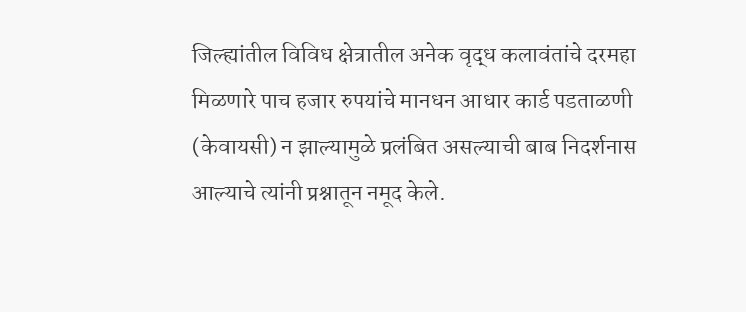जिल्ह्यांतील विविध क्षेत्रातील अनेक वृद्ध कलावंतांचे दरमहा मिळणारे पाच हजार रुपयांचे मानधन आधार कार्ड पडताळणी (केवायसी) न झाल्यामुळे प्रलंबित असल्याची बाब निदर्शनास आल्याचे त्यांनी प्रश्नातून नमूद केले.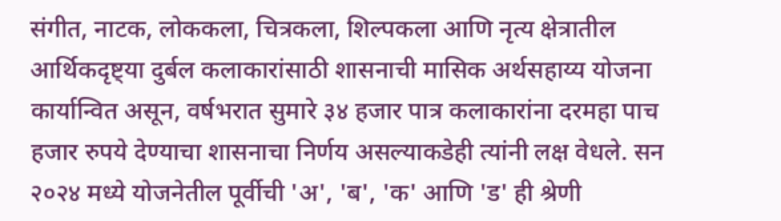संगीत, नाटक, लोककला, चित्रकला, शिल्पकला आणि नृत्य क्षेत्रातील आर्थिकदृष्ट्या दुर्बल कलाकारांसाठी शासनाची मासिक अर्थसहाय्य योजना कार्यान्वित असून, वर्षभरात सुमारे ३४ हजार पात्र कलाकारांना दरमहा पाच हजार रुपये देण्याचा शासनाचा निर्णय असल्याकडेही त्यांनी लक्ष वेधले. सन २०२४ मध्ये योजनेतील पूर्वीची 'अ', 'ब', 'क' आणि 'ड' ही श्रेणी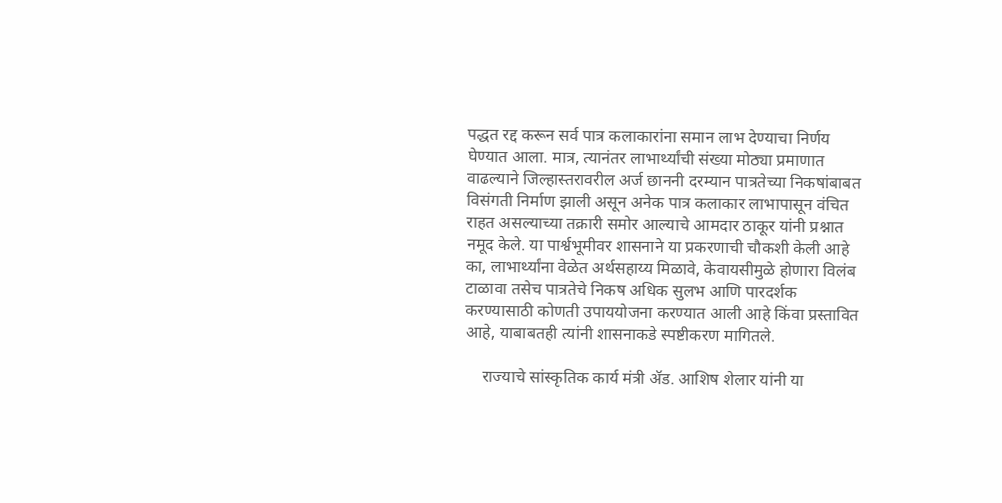पद्धत रद्द करून सर्व पात्र कलाकारांना समान लाभ देण्याचा निर्णय घेण्यात आला. मात्र, त्यानंतर लाभार्थ्यांची संख्या मोठ्या प्रमाणात वाढल्याने जिल्हास्तरावरील अर्ज छाननी दरम्यान पात्रतेच्या निकषांबाबत विसंगती निर्माण झाली असून अनेक पात्र कलाकार लाभापासून वंचित राहत असल्याच्या तक्रारी समोर आल्याचे आमदार ठाकूर यांनी प्रश्नात नमूद केले. या पार्श्वभूमीवर शासनाने या प्रकरणाची चौकशी केली आहे का, लाभार्थ्यांना वेळेत अर्थसहाय्य मिळावे, केवायसीमुळे होणारा विलंब टाळावा तसेच पात्रतेचे निकष अधिक सुलभ आणि पारदर्शक करण्यासाठी कोणती उपाययोजना करण्यात आली आहे किंवा प्रस्तावित आहे, याबाबतही त्यांनी शासनाकडे स्पष्टीकरण मागितले.

    राज्याचे सांस्कृतिक कार्य मंत्री ॲड. आशिष शेलार यांनी या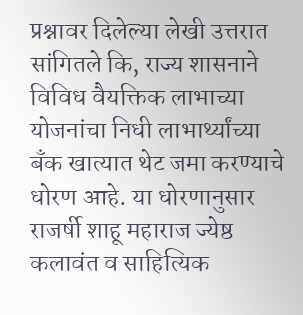प्रश्नावर दिलेल्या लेखी उत्तरात सांगितले कि, राज्य शासनाने विविध वैयक्तिक लाभाच्या योजनांचा निधी लाभार्थ्यांच्या बँक खात्यात थेट जमा करण्याचे धोरण आहे. या धोरणानुसार राजर्षी शाहू महाराज ज्येष्ठ कलावंत व साहित्यिक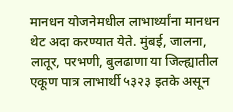मानधन योजनेमधील लाभार्थ्यांना मानधन थेट अदा करण्यात येते. मुंबई, जालना, लातूर, परभणी, बुलढाणा या जिल्ह्यातील एकूण पात्र लाभार्थी ५३२३ इतके असून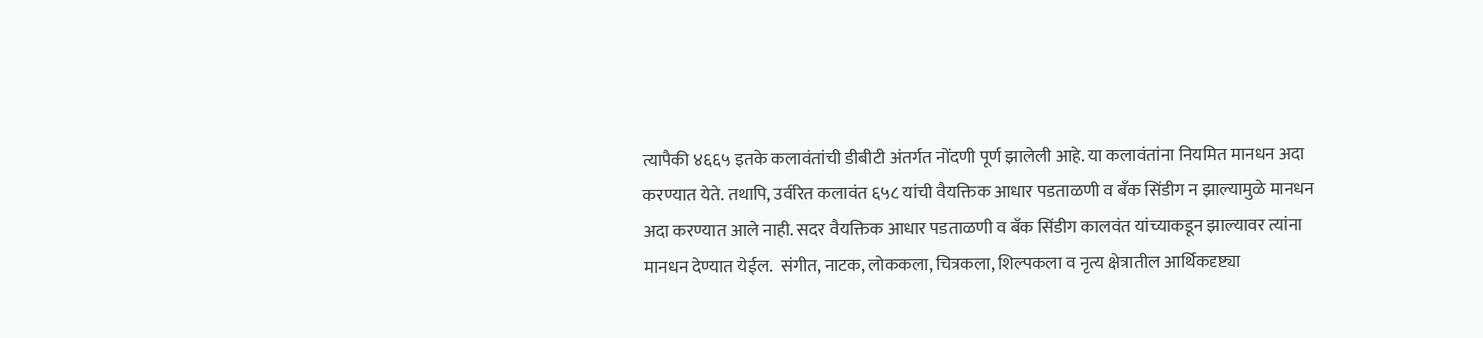त्यापैकी ४६६५ इतके कलावंतांची डीबीटी अंतर्गत नोंदणी पूर्ण झालेली आहे. या कलावंतांना नियमित मानधन अदा करण्यात येते. तथापि, उर्वरित कलावंत ६५८ यांची वैयक्तिक आधार पडताळणी व बँक सिंडीग न झाल्यामुळे मानधन अदा करण्यात आले नाही. सदर वैयक्तिक आधार पडताळणी व बँक सिंडीग कालवंत यांच्याकडून झाल्यावर त्यांना मानधन देण्यात येईल.  संगीत, नाटक, लोककला, चित्रकला, शिल्पकला व नृत्य क्षेत्रातील आर्थिकदृष्ट्या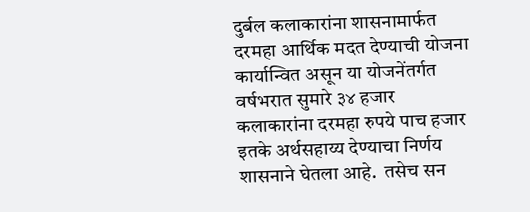दुर्बल कलाकारांना शासनामार्फत दरमहा आर्थिक मदत देण्याची योजना कार्यान्वित असून या योजनेंतर्गत वर्षभरात सुमारे ३४ हजार कलाकारांना दरमहा रुपये पाच हजार इतके अर्थसहाय्य देण्याचा निर्णय शासनाने घेतला आहे.  तसेच सन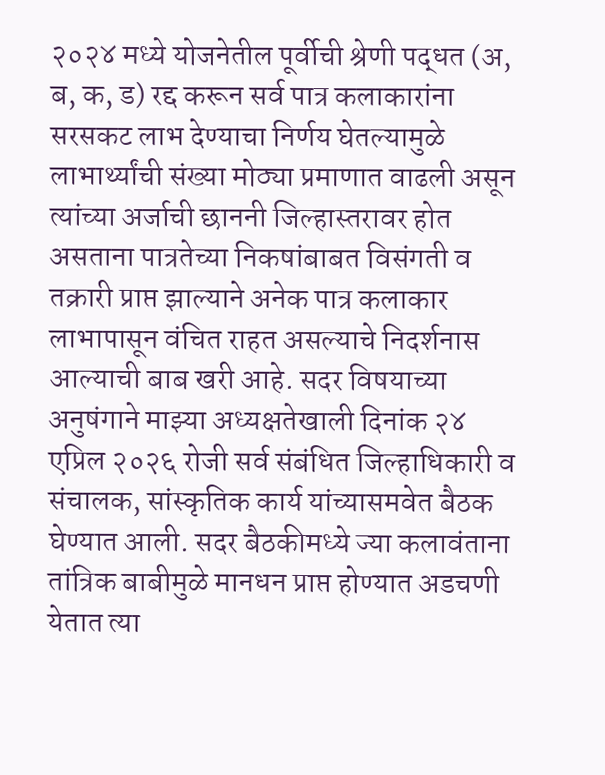२०२४ मध्ये योजनेतील पूर्वीची श्रेणी पद्धत (अ, ब, क, ड) रद्द करून सर्व पात्र कलाकारांना सरसकट लाभ देण्याचा निर्णय घेतल्यामुळे लाभार्थ्यांची संख्या मोठ्या प्रमाणात वाढली असून त्यांच्या अर्जाची छाननी जिल्हास्तरावर होत असताना पात्रतेच्या निकषांबाबत विसंगती व तक्रारी प्राप्त झाल्याने अनेक पात्र कलाकार लाभापासून वंचित राहत असल्याचे निदर्शनास आल्याची बाब खरी आहे. सदर विषयाच्या अनुषंगाने माझ्या अध्यक्षतेखाली दिनांक २४ एप्रिल २०२६ रोजी सर्व संबंधित जिल्हाधिकारी व संचालक, सांस्कृतिक कार्य यांच्यासमवेत बैठक घेण्यात आली. सदर बैठकीमध्ये ज्या कलावंताना तांत्रिक बाबीमुळे मानधन प्राप्त होण्यात अडचणी येतात त्या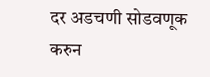दर अडचणी सोडवणूक करुन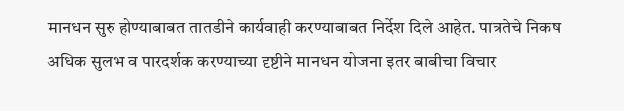मानधन सुरु होण्याबाबत तातडीने कार्यवाही करण्याबाबत निर्देश दिले आहेत. पात्रतेचे निकष अधिक सुलभ व पारदर्शक करण्याच्या दृष्टीने मानधन योजना इतर बाबीचा विचार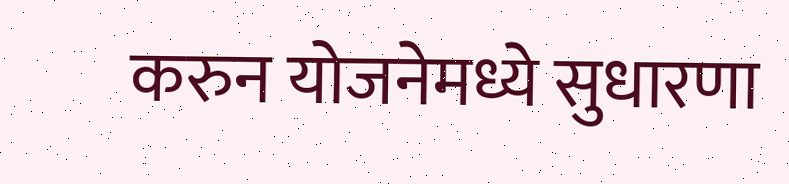करुन योजनेमध्ये सुधारणा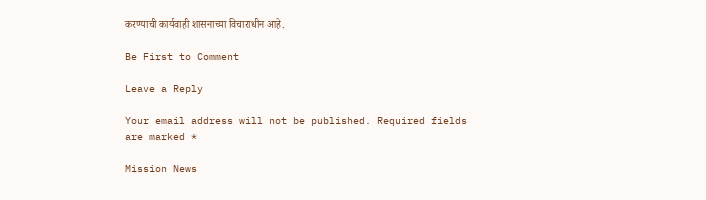करण्याची कार्यवाही शासनाच्या विचाराधीन आहे.

Be First to Comment

Leave a Reply

Your email address will not be published. Required fields are marked *

Mission News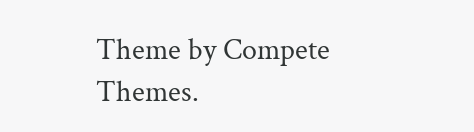Theme by Compete Themes.